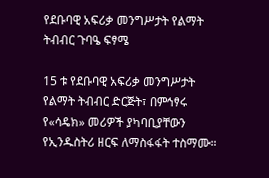የደቡባዊ አፍሪቃ መንግሥታት የልማት ትብብር ጉባዔ ፍፃሜ

15 ቱ የደቡባዊ አፍሪቃ መንግሥታት የልማት ትብብር ድርጅት፣ በምኅፃሩ የ«ሳዴክ» መሪዎች ያካባቢያቸውን የኢንዱስትሪ ዘርፍ ለማስፋፋት ተስማሙ።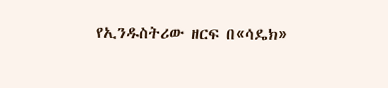የኢንዱስትሪው ዘርፍ በ«ሳዴክ»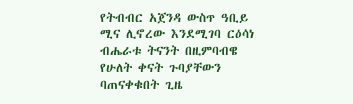የትብብር አጀንዳ ውስጥ ዓቢይ ሚና ሊኖረው እንደሚገባ ርዕሳነ ብሔራቱ ትናንት በዚምባብዌ የሁለት ቀናት ጉባያቸውን ባጠናቀቁበት ጊዜ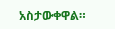አስታውቀዋል።